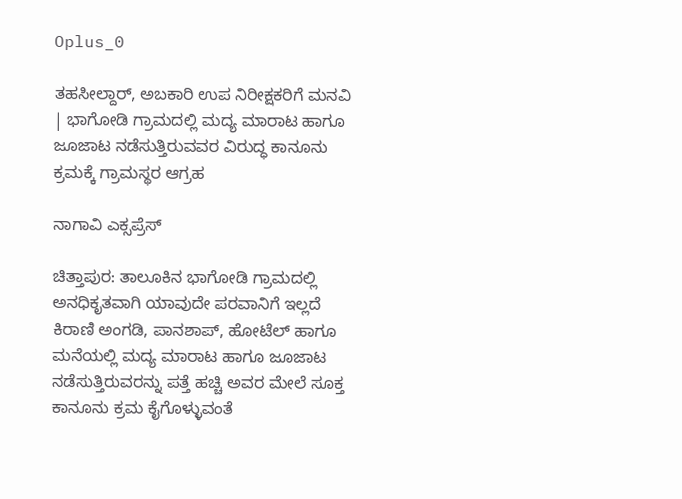Oplus_0

ತಹಸೀಲ್ದಾರ್, ಅಬಕಾರಿ ಉಪ ನಿರೀಕ್ಷಕರಿಗೆ ಮನವಿ | ಭಾಗೋಡಿ ಗ್ರಾಮದಲ್ಲಿ ಮದ್ಯ ಮಾರಾಟ ಹಾಗೂ ಜೂಜಾಟ ನಡೆಸುತ್ತಿರುವವರ ವಿರುದ್ಧ ಕಾನೂನು ಕ್ರಮಕ್ಕೆ ಗ್ರಾಮಸ್ಥರ ಆಗ್ರಹ

ನಾಗಾವಿ ಎಕ್ಸಪ್ರೆಸ್

ಚಿತ್ತಾಪುರ: ತಾಲೂಕಿನ ಭಾಗೋಡಿ ಗ್ರಾಮದಲ್ಲಿ ಅನಧಿಕೃತವಾಗಿ ಯಾವುದೇ ಪರವಾನಿಗೆ ಇಲ್ಲದೆ ಕಿರಾಣಿ ಅಂಗಡಿ, ಪಾನಶಾಪ್, ಹೋಟೆಲ್ ಹಾಗೂ ಮನೆಯಲ್ಲಿ ಮದ್ಯ ಮಾರಾಟ ಹಾಗೂ ಜೂಜಾಟ ನಡೆಸುತ್ತಿರುವರನ್ನು ಪತ್ತೆ ಹಚ್ಚಿ ಅವರ ಮೇಲೆ ಸೂಕ್ತ ಕಾನೂನು ಕ್ರಮ ಕೈಗೊಳ್ಳುವಂತೆ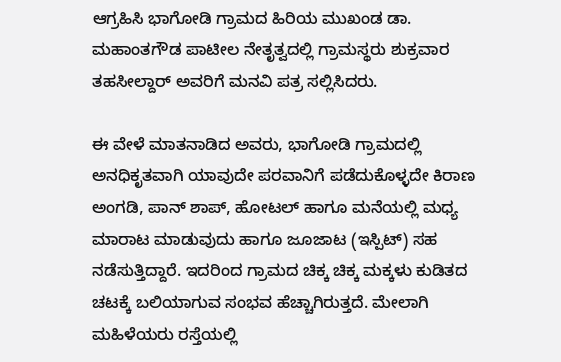ಆಗ್ರಹಿಸಿ ಭಾಗೋಡಿ ಗ್ರಾಮದ ಹಿರಿಯ ಮುಖಂಡ ಡಾ. ಮಹಾಂತಗೌಡ ಪಾಟೀಲ ನೇತೃತ್ವದಲ್ಲಿ ಗ್ರಾಮಸ್ಥರು ಶುಕ್ರವಾರ ತಹಸೀಲ್ದಾರ್ ಅವರಿಗೆ ಮನವಿ ಪತ್ರ ಸಲ್ಲಿಸಿದರು.

ಈ ವೇಳೆ ಮಾತನಾಡಿದ ಅವರು, ಭಾಗೋಡಿ ಗ್ರಾಮದಲ್ಲಿ ಅನಧಿಕೃತವಾಗಿ ಯಾವುದೇ ಪರವಾನಿಗೆ ಪಡೆದುಕೊಳ್ಳದೇ ಕಿರಾಣ ಅಂಗಡಿ, ಪಾನ್ ಶಾಪ್, ಹೋಟಲ್ ಹಾಗೂ ಮನೆಯಲ್ಲಿ ಮಧ್ಯ ಮಾರಾಟ ಮಾಡುವುದು ಹಾಗೂ ಜೂಜಾಟ (ಇಸ್ಪಿಟ್) ಸಹ ನಡೆಸುತ್ತಿದ್ದಾರೆ. ಇದರಿಂದ ಗ್ರಾಮದ ಚಿಕ್ಕ ಚಿಕ್ಕ ಮಕ್ಕಳು ಕುಡಿತದ ಚಟಕ್ಕೆ ಬಲಿಯಾಗುವ ಸಂಭವ ಹೆಚ್ಚಾಗಿರುತ್ತದೆ. ಮೇಲಾಗಿ ಮಹಿಳೆಯರು ರಸ್ತೆಯಲ್ಲಿ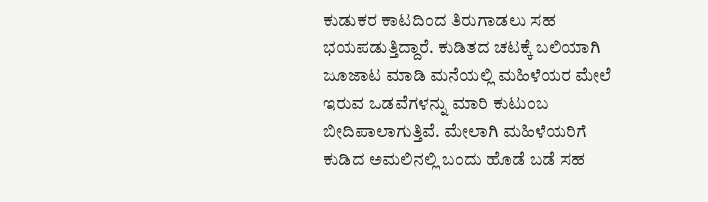ಕುಡುಕರ ಕಾಟದಿಂದ ತಿರುಗಾಡಲು ಸಹ ಭಯಪಡುತ್ತಿದ್ದಾರೆ. ಕುಡಿತದ ಚಟಕ್ಕೆ ಬಲಿಯಾಗಿ ಜೂಜಾಟ ಮಾಡಿ ಮನೆಯಲ್ಲಿ ಮಹಿಳೆಯರ ಮೇಲೆ ಇರುವ ಒಡವೆಗಳನ್ನು ಮಾರಿ ಕುಟುಂಬ ಬೀದಿಪಾಲಾಗುತ್ತಿವೆ. ಮೇಲಾಗಿ ಮಹಿಳೆಯರಿಗೆ ಕುಡಿದ ಅಮಲಿನಲ್ಲಿ ಬಂದು ಹೊಡೆ ಬಡೆ ಸಹ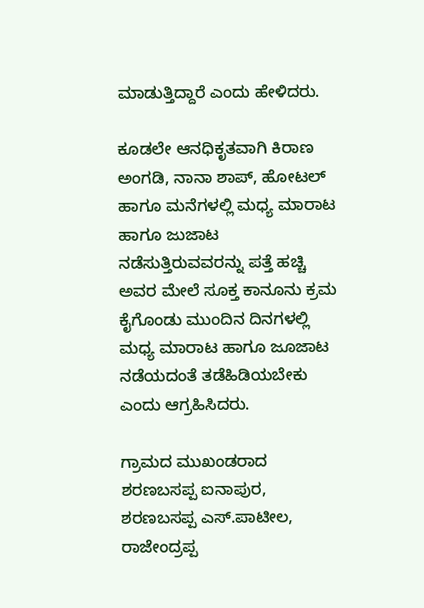ಮಾಡುತ್ತಿದ್ದಾರೆ ಎಂದು ಹೇಳಿದರು.

ಕೂಡಲೇ ಆನಧಿಕೃತವಾಗಿ ಕಿರಾಣ ಅಂಗಡಿ, ನಾನಾ ಶಾಪ್, ಹೋಟಲ್ ಹಾಗೂ ಮನೆಗಳಲ್ಲಿ ಮಧ್ಯ ಮಾರಾಟ ಹಾಗೂ ಜುಜಾಟ ನಡೆಸುತ್ತಿರುವವರನ್ನು ಪತ್ತೆ ಹಚ್ಚಿ ಅವರ ಮೇಲೆ ಸೂಕ್ತ ಕಾನೂನು ಕ್ರಮ ಕೈಗೊಂಡು ಮುಂದಿನ ದಿನಗಳಲ್ಲಿ ಮಧ್ಯ ಮಾರಾಟ ಹಾಗೂ ಜೂಜಾಟ ನಡೆಯದಂತೆ ತಡೆಹಿಡಿಯಬೇಕು ಎಂದು ಆಗ್ರಹಿಸಿದರು.

ಗ್ರಾಮದ ಮುಖಂಡರಾದ ಶರಣಬಸಪ್ಪ ಐನಾಪುರ, ಶರಣಬಸಪ್ಪ ಎಸ್.ಪಾಟೀಲ, ರಾಜೇಂದ್ರಪ್ಪ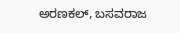ಅರಣಕಲ್, ಬಸವರಾಜ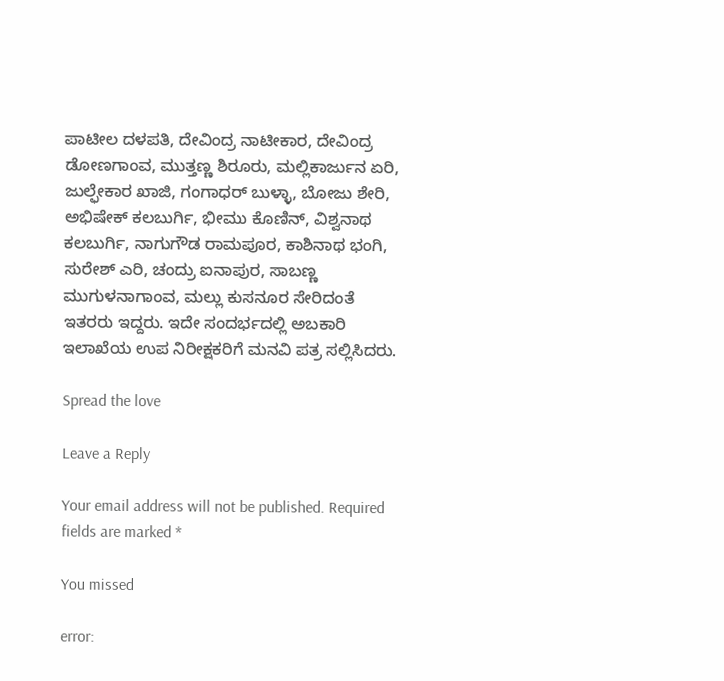ಪಾಟೀಲ ದಳಪತಿ, ದೇವಿಂದ್ರ ನಾಟೀಕಾರ, ದೇವಿಂದ್ರ ಡೋಣಗಾಂವ, ಮುತ್ತಣ್ಣ ಶಿರೂರು, ಮಲ್ಲಿಕಾರ್ಜುನ ಏರಿ, ಜುಲ್ಫೇಕಾರ ಖಾಜಿ, ಗಂಗಾಧರ್ ಬುಳ್ಳಾ, ಬೋಜು ಶೇರಿ, ಅಭಿಷೇಕ್ ಕಲಬುರ್ಗಿ, ಭೀಮು ಕೊಣಿನ್, ವಿಶ್ವನಾಥ ಕಲಬುರ್ಗಿ, ನಾಗುಗೌಡ ರಾಮಪೂರ, ಕಾಶಿನಾಥ ಭಂಗಿ, ಸುರೇಶ್ ಎರಿ, ಚಂದ್ರು ಐನಾಪುರ, ಸಾಬಣ್ಣ ಮುಗುಳನಾಗಾಂವ, ಮಲ್ಲು ಕುಸನೂರ ಸೇರಿದಂತೆ ಇತರರು ಇದ್ದರು. ಇದೇ ಸಂದರ್ಭದಲ್ಲಿ ಅಬಕಾರಿ ಇಲಾಖೆಯ ಉಪ ನಿರೀಕ್ಷಕರಿಗೆ ಮನವಿ ಪತ್ರ ಸಲ್ಲಿಸಿದರು.

Spread the love

Leave a Reply

Your email address will not be published. Required fields are marked *

You missed

error: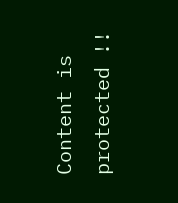Content is protected !!